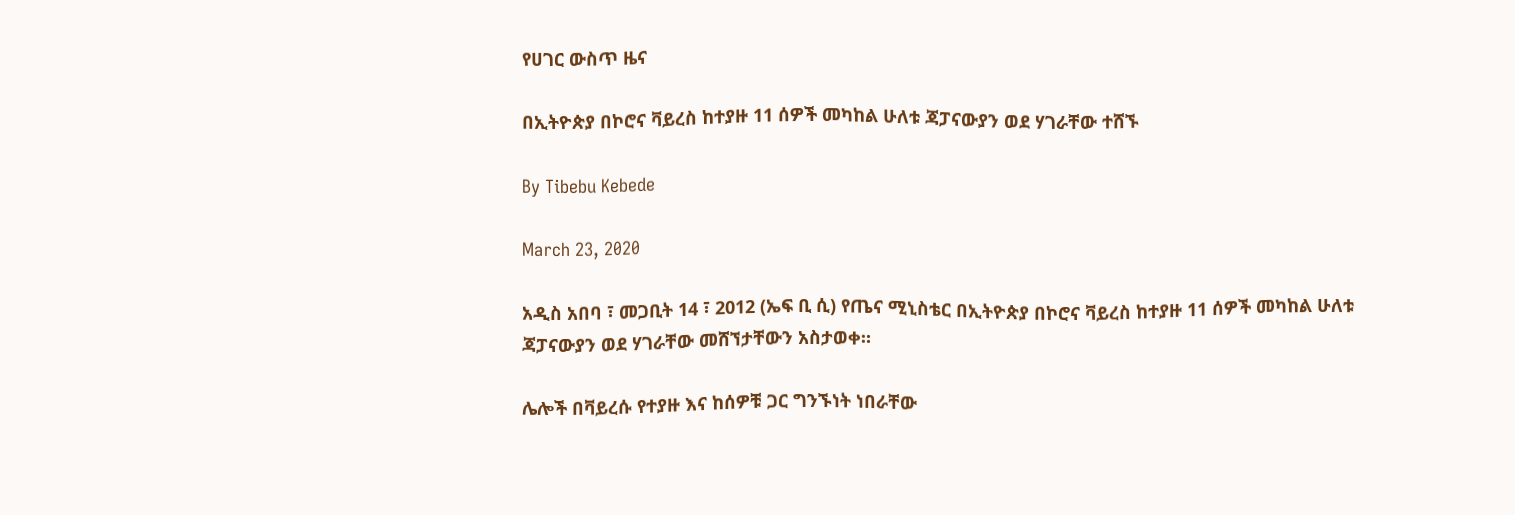የሀገር ውስጥ ዜና

በኢትዮጵያ በኮሮና ቫይረስ ከተያዙ 11 ሰዎች መካከል ሁለቱ ጃፓናውያን ወደ ሃገራቸው ተሸኙ

By Tibebu Kebede

March 23, 2020

አዲስ አበባ ፣ መጋቢት 14 ፣ 2012 (ኤፍ ቢ ሲ) የጤና ሚኒስቴር በኢትዮጵያ በኮሮና ቫይረስ ከተያዙ 11 ሰዎች መካከል ሁለቱ ጃፓናውያን ወደ ሃገራቸው መሸኘታቸውን አስታወቀ።

ሌሎች በቫይረሱ የተያዙ እና ከሰዎቹ ጋር ግንኙነት ነበራቸው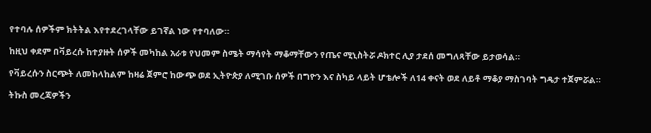የተባሉ ሰዎችም ክትትል እየተደረገላቸው ይገኛል ነው የተባለው።

ከዚህ ቀደም በቫይረሱ ከተያዙት ሰዎች መካከል አራቱ የህመም ስሜት ማሳየት ማቆማቸውን የጤና ሚኒስትሯ ዶክተር ሊያ ታደሰ መግለጻቸው ይታወሳል።

የቫይረሱን ስርጭት ለመከላከልም ከዛሬ ጀምሮ ከውጭ ወደ ኢትዮጵያ ለሚገቡ ሰዎች በግዮን እና ስካይ ላይት ሆቴሎች ለ14 ቀናት ወደ ለይቶ ማቆያ ማስገባት ግዴታ ተጀምሯል።

ትኩስ መረጃዎችን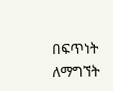በፍጥነት ለማግኘት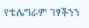የቴሌግራም ገፃችንን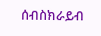ሰብስክራይብ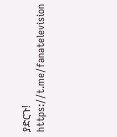ያድርጉ! https://t.me/fanatelevision